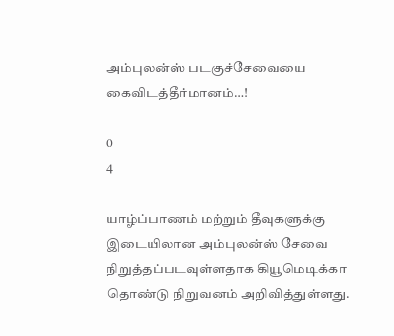அம்புலன்ஸ் படகுச்சேவையை கைவிடத்தீர்மானம்…!

0
4

யாழ்ப்பாணம் மற்றும் தீவுகளுக்கு இடையிலான அம்புலன்ஸ் சேவை நிறுத்தப்படவுள்ளதாக கியூமெடிக்கா தொண்டு நிறுவனம் அறிவித்துள்ளது.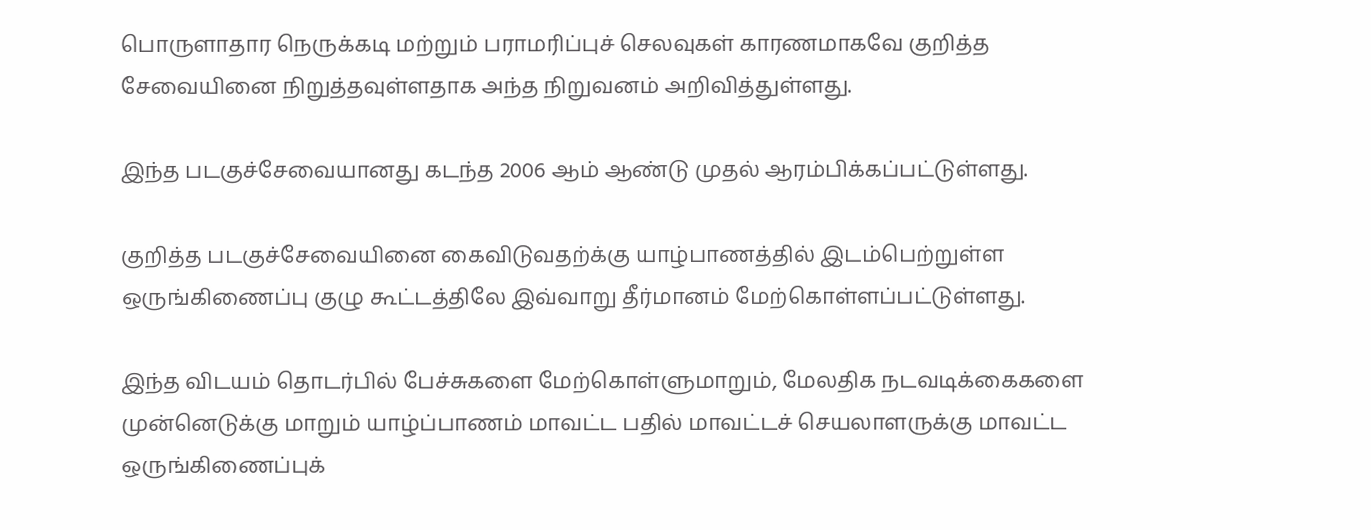பொருளாதார நெருக்கடி மற்றும் பராமரிப்புச் செலவுகள் காரணமாகவே குறித்த சேவையினை நிறுத்தவுள்ளதாக அந்த நிறுவனம் அறிவித்துள்ளது.

இந்த படகுச்சேவையானது கடந்த 2006 ஆம் ஆண்டு முதல் ஆரம்பிக்கப்பட்டுள்ளது.

குறித்த படகுச்சேவையினை கைவிடுவதற்க்கு யாழ்பாணத்தில் இடம்பெற்றுள்ள ஒருங்கிணைப்பு குழு கூட்டத்திலே இவ்வாறு தீர்மானம் மேற்கொள்ளப்பட்டுள்ளது.

இந்த விடயம் தொடர்பில் பேச்சுகளை மேற்கொள்ளுமாறும், மேலதிக நடவடிக்கைகளை முன்னெடுக்கு மாறும் யாழ்ப்பாணம் மாவட்ட பதில் மாவட்டச் செயலாளருக்கு மாவட்ட ஒருங்கிணைப்புக்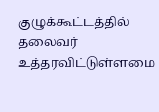குழுக்கூட்டத்தில் தலைவர் உத்தரவிட்டுள்ளமை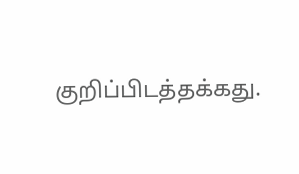குறிப்பிடத்தக்கது.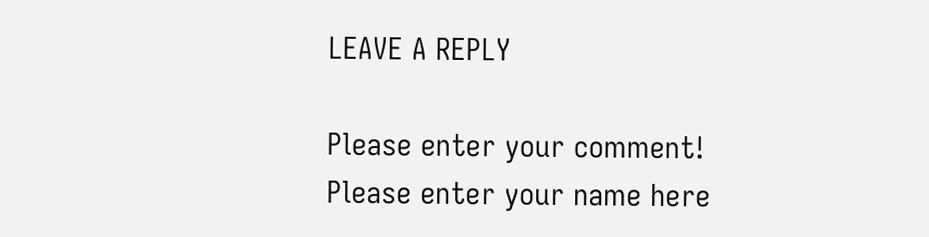LEAVE A REPLY

Please enter your comment!
Please enter your name here